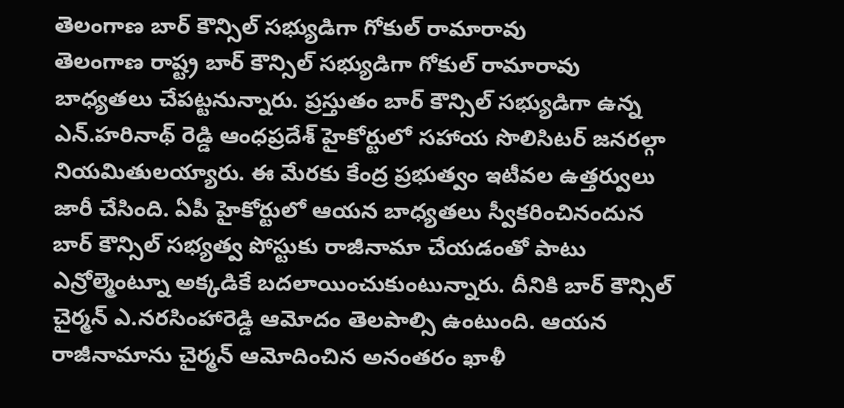తెలంగాణ బార్ కౌన్సిల్ సభ్యుడిగా గోకుల్ రామారావు
తెలంగాణ రాష్ట్ర బార్ కౌన్సిల్ సభ్యుడిగా గోకుల్ రామారావు బాధ్యతలు చేపట్టనున్నారు. ప్రస్తుతం బార్ కౌన్సిల్ సభ్యుడిగా ఉన్న ఎన్.హరినాథ్ రెడ్డి ఆంధప్రదేశ్ హైకోర్టులో సహాయ సొలిసిటర్ జనరల్గా నియమితులయ్యారు. ఈ మేరకు కేంద్ర ప్రభుత్వం ఇటీవల ఉత్తర్వులు జారీ చేసింది. ఏపీ హైకోర్టులో ఆయన బాధ్యతలు స్వీకరించినందున బార్ కౌన్సిల్ సభ్యత్వ పోస్టుకు రాజీనామా చేయడంతో పాటు ఎన్రోల్మెంట్నూ అక్కడికే బదలాయించుకుంటున్నారు. దీనికి బార్ కౌన్సిల్ చైర్మన్ ఎ.నరసింహారెడ్డి ఆమోదం తెలపాల్సి ఉంటుంది. ఆయన రాజీనామాను చైర్మన్ ఆమోదించిన అనంతరం ఖాళీ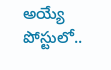అయ్యే పోస్టులో..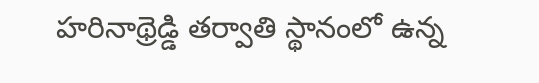హరినాథ్రెడ్డి తర్వాతి స్థానంలో ఉన్న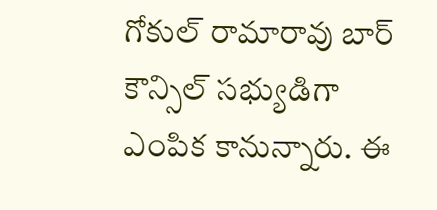గోకుల్ రామారావు బార్ కౌన్సిల్ సభ్యుడిగా ఎంపిక కానున్నారు. ఈ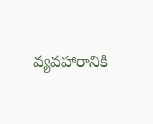వ్యవహారానికి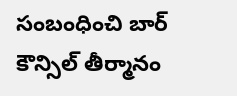సంబంధించి బార్ కౌన్సిల్ తీర్మానం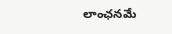లాంఛనమే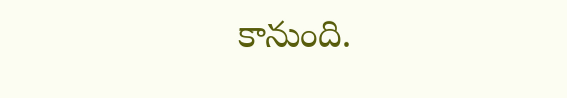కానుంది.